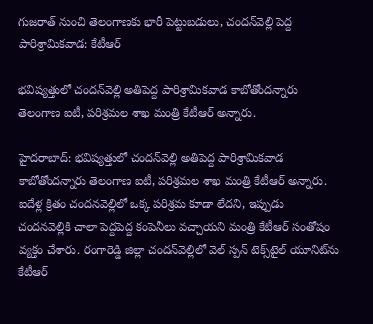గుజరాత్ నుంచి తెలంగాణకు భారీ పెట్టుబడులు, చందన్‌వెల్లి పెద్ద పారిశ్రామికవాడ: కేటీఆర్

భవిష్యత్తులో చందన్‌వెల్లి అతిపెద్ద పారిశ్రామికవాడ కాబోతోందన్నారు తెలంగాణ ఐటీ, పరిశ్రమల శాఖ మంత్రి కేటీఆర్ అన్నారు.

హైదరాబాద్: భవిష్యత్తులో చందన్‌వెల్లి అతిపెద్ద పారిశ్రామికవాడ కాబోతోందన్నారు తెలంగాణ ఐటీ, పరిశ్రమల శాఖ మంత్రి కేటీఆర్ అన్నారు. ఐదేళ్ల క్రితం చందనవెల్లిలో ఒక్క పరిశ్రమ కూడా లేదని, ఇప్పుడు చందనవెల్లికి చాలా పెద్దపెద్ద కంపెనీలు వచ్చాయని మంత్రి కేటీఆర్ సంతోషం వ్యక్తం చేశారు. రంగారెడ్డి జిల్లా చందన్‌వెల్లిలో వెల్ స్పన్ టెక్స్‌టైల్ యూనిట్‌ను కేటీఆర్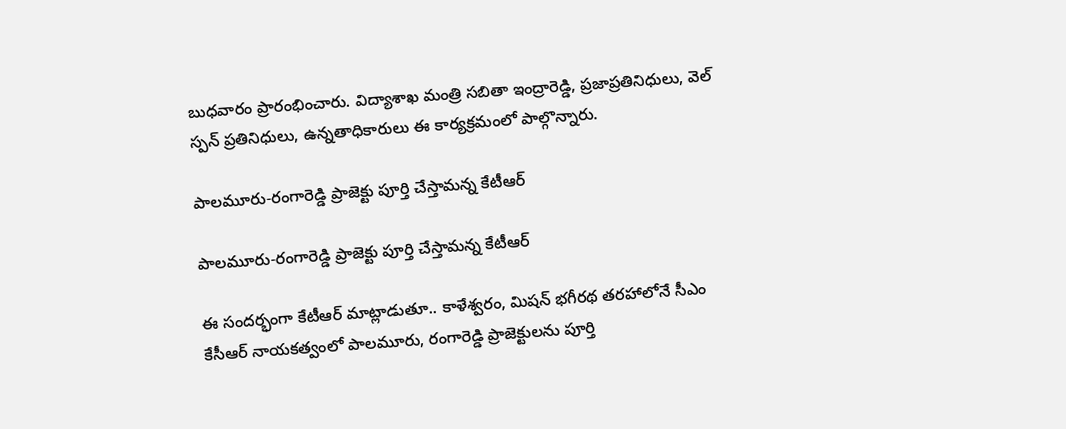బుధవారం ప్రారంభించారు. విద్యాశాఖ మంత్రి సబితా ఇంద్రారెడ్డి, ప్రజాప్రతినిధులు, వెల్ స్పన్ ప్రతినిధులు, ఉన్నతాధికారులు ఈ కార్యక్రమంలో పాల్గొన్నారు.

పాలమూరు-రంగారెడ్డి ప్రాజెక్టు పూర్తి చేస్తామన్న కేటీఆర్

పాలమూరు-రంగారెడ్డి ప్రాజెక్టు పూర్తి చేస్తామన్న కేటీఆర్

ఈ సందర్భంగా కేటీఆర్ మాట్లాడుతూ.. కాళేశ్వరం, మిషన్ భగీరథ తరహాలోనే సీఎం కేసీఆర్ నాయకత్వంలో పాలమూరు, రంగారెడ్డి ప్రాజెక్టులను పూర్తి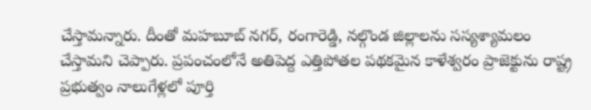చేస్తామన్నారు. దీంతో మహబూబ్ నగర్, రంగారెడ్డి, నల్గొండ జిల్లాలను సస్యశ్యామలం చేస్తామని చెప్పారు. ప్రపంచంలోనే అతిపెద్ద ఎత్తిపోతల పథకమైన కాళేశ్వరం ప్రాజెక్టును రాష్ట్ర ప్రభుత్వం నాలుగేళ్లలో పూర్తి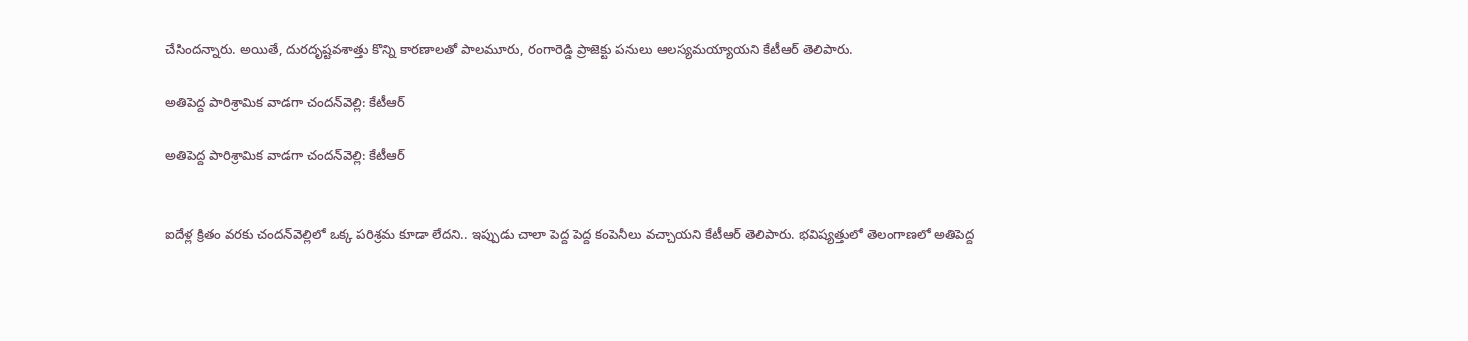చేసిందన్నారు. అయితే, దురదృష్టవశాత్తు కొన్ని కారణాలతో పాలమూరు, రంగారెడ్డి ప్రాజెక్టు పనులు ఆలస్యమయ్యాయని కేటీఆర్ తెలిపారు.

అతిపెద్ద పారిశ్రామిక వాడగా చందన్‌వెల్లి: కేటీఆర్

అతిపెద్ద పారిశ్రామిక వాడగా చందన్‌వెల్లి: కేటీఆర్


ఐదేళ్ల క్రితం వరకు చందన్‌వెల్లిలో ఒక్క పరిశ్రమ కూడా లేదని.. ఇప్పుడు చాలా పెద్ద పెద్ద కంపెనీలు వచ్చాయని కేటీఆర్ తెలిపారు. భవిష్యత్తులో తెలంగాణలో అతిపెద్ద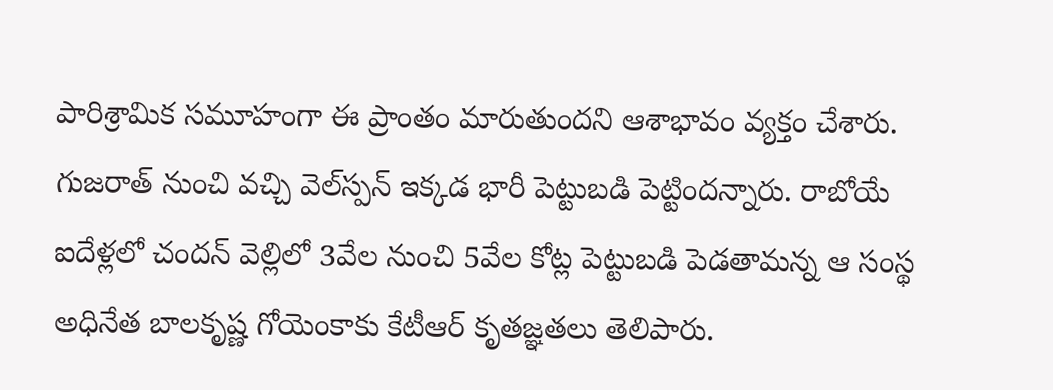పారిశ్రామిక సమూహంగా ఈ ప్రాంతం మారుతుందని ఆశాభావం వ్యక్తం చేశారు. గుజరాత్ నుంచి వచ్చి వెల్‌స్పన్ ఇక్కడ భారీ పెట్టుబడి పెట్టిందన్నారు. రాబోయే ఐదేళ్లలో చందన్ వెల్లిలో 3వేల నుంచి 5వేల కోట్ల పెట్టుబడి పెడతామన్న ఆ సంస్థ అధినేత బాలకృష్ణ గోయెంకాకు కేటీఆర్ కృతజ్ఞతలు తెలిపారు.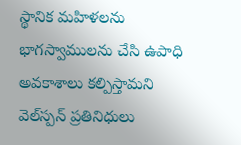స్థానిక మహిళలను భాగస్వాములను చేసి ఉపాధి అవకాశాలు కల్పిస్తామని వెల్‌స్పన్ ప్రతినిధులు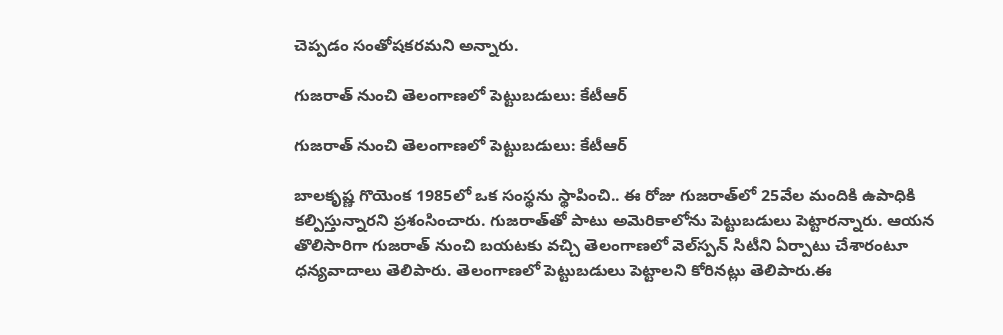చెప్పడం సంతోషకరమని అన్నారు.

గుజరాత్ నుంచి తెలంగాణలో పెట్టుబడులు: కేటీఆర్

గుజరాత్ నుంచి తెలంగాణలో పెట్టుబడులు: కేటీఆర్

బాలకృష్ణ గొయెంక 1985లో ఒక సంస్థను స్థాపించి.. ఈ రోజు గుజరాత్‌లో 25వేల మందికి ఉపాధికి కల్పిస్తున్నారని ప్రశంసించారు. గుజరాత్‌తో పాటు అమెరికాలోను పెట్టుబడులు పెట్టారన్నారు. ఆయన తొలిసారిగా గుజరాత్‌ నుంచి బయటకు వచ్చి తెలంగాణలో వెల్‌స్పన్‌ సిటీని ఏర్పాటు చేశారంటూ ధన్యవాదాలు తెలిపారు. తెలంగాణలో పెట్టుబడులు పెట్టాలని కోరినట్లు తెలిపారు.ఈ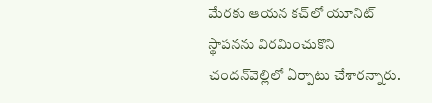మేరకు ఆయన కచ్‌లో యూనిట్‌ స్థాపనను విరమించుకొని చందన్‌వెల్లిలో ఏర్పాటు చేశారన్నారు.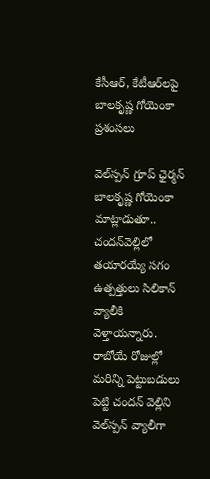కేసీఆర్, కేటీఆర్‌లపై బాలకృష్ణ గోయెంకా ప్రశంసలు

వెల్‌స్పన్ గ్రూప్ ఛైర్మన్ బాలకృష్ణ గోయెంకా మాట్లాడుతూ.. చందన్‌వెల్లిలో తయారయ్యే సగం ఉత్పత్తులు సిలికాన్ వ్యాలీకి వెళ్తాయన్నారు. రాబోయే రోజుల్లో మరిన్ని పెట్టుబడులు పెట్టి చందన్ వెల్లిని వెల్‌స్పన్ వ్యాలీగా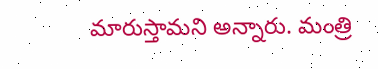మారుస్తామని అన్నారు. మంత్రి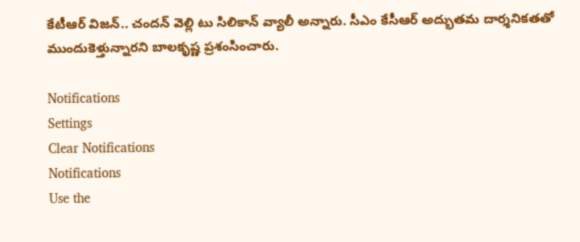కేటీఆర్ విజన్.. చందన్ వెల్లి టు సిలికాన్ వ్యాలీ అన్నారు. సీఎం కేసీఆర్ అద్భుతమ దార్శనికతతో ముందుకెళ్తున్నారని బాలకృష్ణ ప్రశంసించారు.

Notifications
Settings
Clear Notifications
Notifications
Use the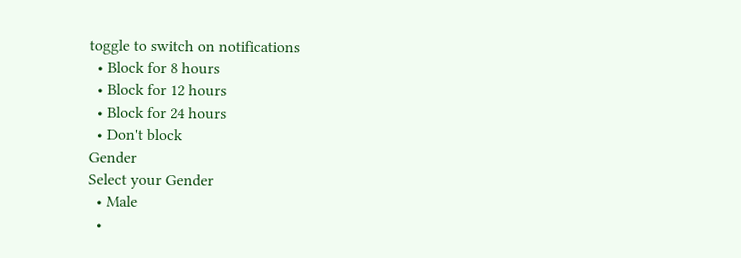toggle to switch on notifications
  • Block for 8 hours
  • Block for 12 hours
  • Block for 24 hours
  • Don't block
Gender
Select your Gender
  • Male
  •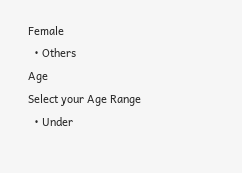Female
  • Others
Age
Select your Age Range
  • Under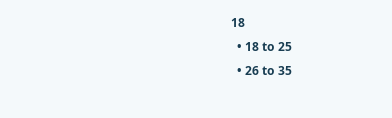18
  • 18 to 25
  • 26 to 35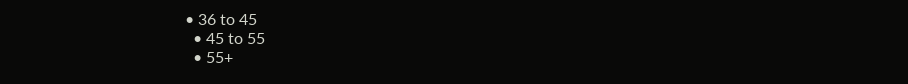• 36 to 45
  • 45 to 55
  • 55+